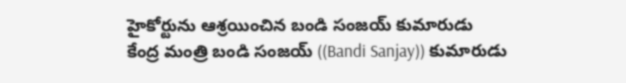హైకోర్టును ఆశ్రయించిన బండి సంజయ్ కుమారుడు
కేంద్ర మంత్రి బండి సంజయ్ ((Bandi Sanjay)) కుమారుడు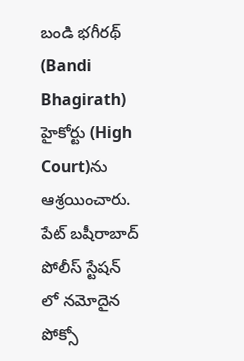బండి భగీరథ్ (Bandi Bhagirath) హైకోర్టు (High Court)ను ఆశ్రయించారు. పేట్ బషీరాబాద్ పోలీస్ స్టేషన్ లో నమోదైన పోక్సో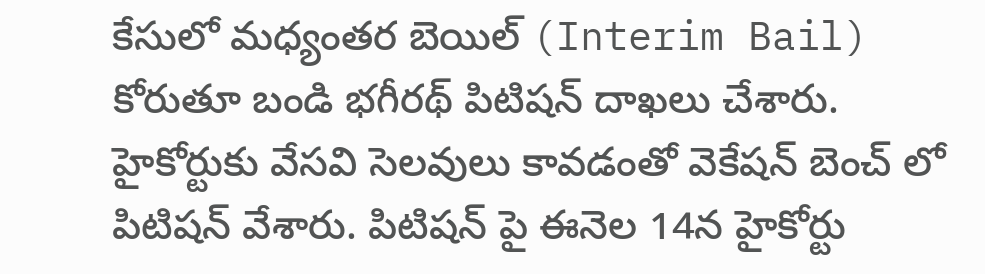కేసులో మధ్యంతర బెయిల్ (Interim Bail) కోరుతూ బండి భగీరథ్ పిటిషన్ దాఖలు చేశారు. హైకోర్టుకు వేసవి సెలవులు కావడంతో వెకేషన్ బెంచ్ లో పిటిషన్ వేశారు. పిటిషన్ పై ఈనెల 14న హైకోర్టు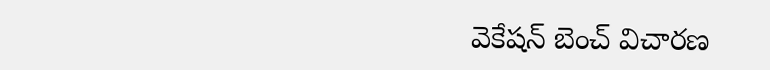వెకేషన్ బెంచ్ విచారణ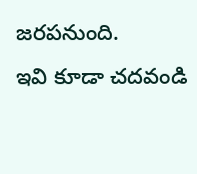జరపనుంది.
ఇవి కూడా చదవండి